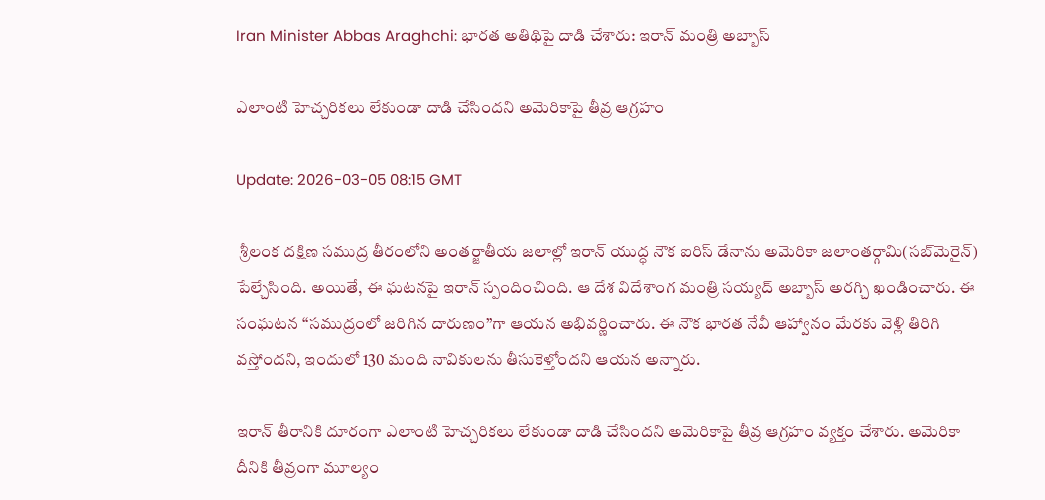Iran Minister Abbas Araghchi: భార‌త అతిథిపై దాడి చేశారు: ఇరాన్ మంత్రి అబ్బాస్

ఎలాంటి హెచ్చరికలు లేకుండా దాడి చేసిందని అమెరికాపై తీవ్ర ఆగ్రహం

Update: 2026-03-05 08:15 GMT

 శ్రీలంక దక్షిణ సముద్ర తీరంలోని అంతర్జాతీయ జలాల్లో ఇరాన్ యుద్ధ నౌక ఐరిస్ డేనాను అమెరికా జలాంతర్గామి(సబ్‌మెరైన్) పేల్చేసింది. అయితే, ఈ ఘటనపై ఇరాన్ స్పందించింది. ఆ దేశ విదేశాంగ మంత్రి సయ్యద్ అబ్బాస్ అరగ్చి ఖండించారు. ఈ సంఘటన ‘‘సముద్రంలో జరిగిన దారుణం’’గా ఆయన అభివర్ణించారు. ఈ నౌక భారత నేవీ ఆహ్వానం మేరకు వెళ్లి తిరిగి వస్తోందని, ఇందులో 130 మంది నావికులను తీసుకెళ్తోందని ఆయన అన్నారు.

ఇరాన్ తీరానికి దూరంగా ఎలాంటి హెచ్చరికలు లేకుండా దాడి చేసిందని అమెరికాపై తీవ్ర ఆగ్రహం వ్యక్తం చేశారు. అమెరికా దీనికి తీవ్రంగా మూల్యం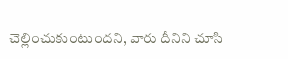చెల్లించుకుంటుందని, వారు దీనిని చూసి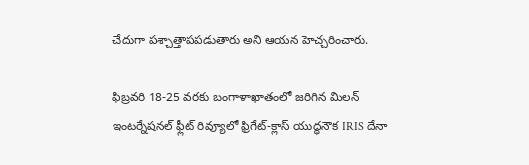చేదుగా పశ్చాత్తాపపడుతారు అని ఆయన హెచ్చరించారు.

ఫిబ్రవరి 18-25 వరకు బంగాళాఖాతంలో జరిగిన మిలన్ ఇంటర్నేషనల్ ఫ్లీట్ రివ్యూలో ఫ్రిగేట్-క్లాస్ యుద్ధనౌక IRIS దేనా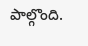పాల్గొంది.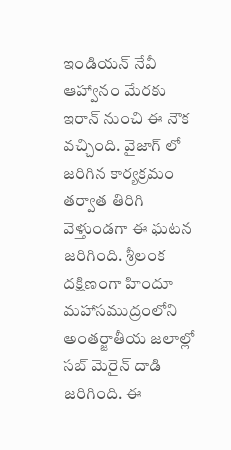ఇండియన్ నేవీ ఆహ్వానం మేరకు ఇరాన్ నుంచి ఈ నౌక వచ్చింది. వైజాగ్ లో జరిగిన కార్యక్రమం తర్వాత తిరిగి వెళ్తుండగా ఈ ఘటన జరిగింది. శ్రీలంక దక్షిణంగా హిందూ మహాసముద్రంలోని అంతర్జాతీయ జలాల్లో సబ్ మెరైన్ దాడి జరిగింది. ఈ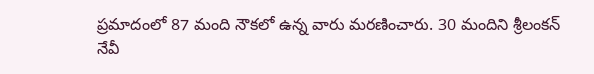ప్రమాదంలో 87 మంది నౌకలో ఉన్న వారు మరణించారు. 30 మందిని శ్రీలంకన్ నేవీ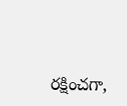రక్షించగా,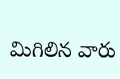మిగిలిన వారు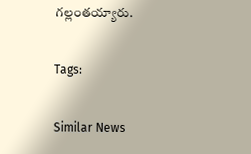గల్లంతయ్యారు.

Tags:

Similar News